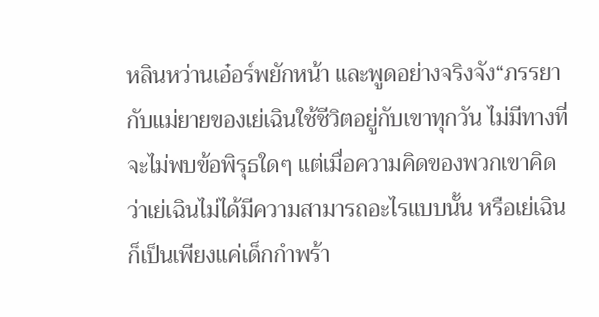หลินหว่านเอ๋อร์พยักหน้า และพูดอย่างจริงจัง“ภรรยากับแม่ยายของเย่เฉินใช้ชีวิตอยู่กับเขาทุกวัน ไม่มีทางที่จะไม่พบข้อพิรุธใดๆ แต่เมื่อความคิดของพวกเขาคิดว่าเย่เฉินไม่ได้มีความสามารถอะไรแบบนั้น หรือเย่เฉินก็เป็นเพียงแค่เด็กกำพร้า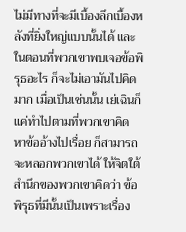ไม่มีทางที่จะมีเบื้องลึกเบื้องหลังที่ยิ่งใหญ่แบบนั้นได้ และในตอนที่พวกเขาพบเจอข้อพิรุธอะไร ก็จะไม่เอามันไปคิดมาก เมื่อเป็นเช่นนั้น เย่เฉินก็แค่ทำไปตามที่พวกเขาคิด หาข้ออ้างไปเรื่อย ก็สามารถจะหลอกพวกเขาได้ ให้จิตใต้สำนึกของพวกเขาคิดว่า ข้อพิรุธที่มีนั้นเป็นเพราะเรื่อง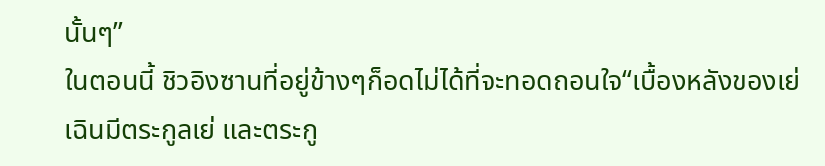นั้นๆ”
ในตอนนี้ ชิวอิงซานที่อยู่ข้างๆก็อดไม่ได้ที่จะทอดถอนใจ“เบื้องหลังของเย่เฉินมีตระกูลเย่ และตระกู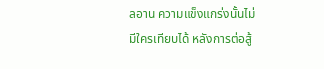ลอาน ความแข็งแกร่งนั้นไม่มีใครเทียบได้ หลังการต่อสู้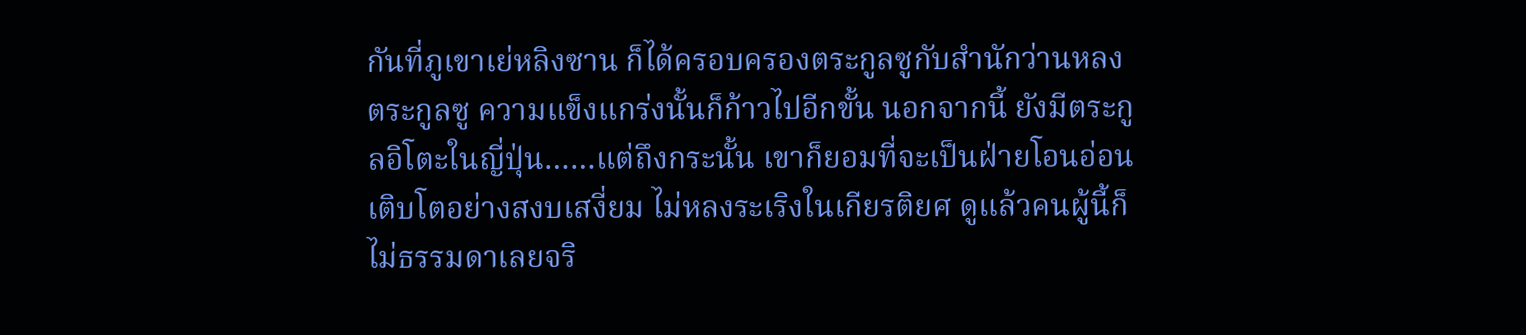กันที่ภูเขาเย่หลิงซาน ก็ได้ครอบครองตระกูลซูกับสำนักว่านหลง ตระกูลซู ความแข็งแกร่งนั้นก็ก้าวไปอีกขั้น นอกจากนี้ ยังมีตระกูลอิโตะในญี่ปุ่น……แต่ถึงกระนั้น เขาก็ยอมที่จะเป็นฝ่ายโอนอ่อน เติบโตอย่างสงบเสงี่ยม ไม่หลงระเริงในเกียรติยศ ดูแล้วคนผู้นี้ก็ไม่ธรรมดาเลยจริ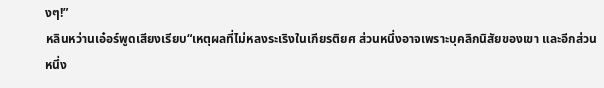งๆ!”
หลินหว่านเอ๋อร์พูดเสียงเรียบ“เหตุผลที่ไม่หลงระเริงในเกียรติยศ ส่วนหนึ่งอาจเพราะบุคลิกนิสัยของเขา และอีกส่วนหนึ่ง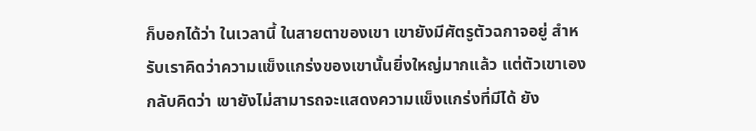ก็บอกได้ว่า ในเวลานี้ ในสายตาของเขา เขายังมีศัตรูตัวฉกาจอยู่ สำหรับเราคิดว่าความแข็งแกร่งของเขานั้นยิ่งใหญ่มากแล้ว แต่ตัวเขาเองกลับคิดว่า เขายังไม่สามารถจะแสดงความแข็งแกร่งที่มีได้ ยัง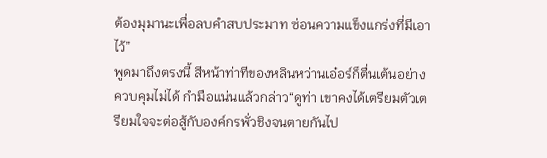ต้องมุมานะเพื่อลบคำสบประมาท ซ่อนความแข็งแกร่งที่มีเอาไว้”
พูดมาถึงตรงนี้ สีหน้าท่าทีของหลินหว่านเอ๋อร์ก็ตื่นเต้นอย่างควบคุมไม่ได้ กำมือแน่นแล้วกล่าว“ดูท่า เขาคงได้เตรียมตัวเตรียมใจจะต่อสู้กับองค์กรพั่วชิงจนตายกันไป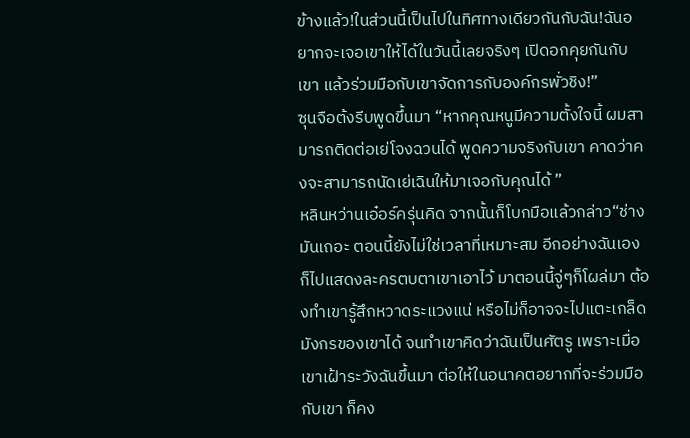ข้างแล้ว!ในส่วนนี้เป็นไปในทิศทางเดียวกันกับฉัน!ฉันอยากจะเจอเขาให้ได้ในวันนี้เลยจริงๆ เปิดอกคุยกันกับเขา แล้วร่วมมือกับเขาจัดการกับองค์กรพั่วชิง!”
ซุนจือต้งรีบพูดขึ้นมา “หากคุณหนูมีความตั้งใจนี้ ผมสามารถติดต่อเย่โจงฉวนได้ พูดความจริงกับเขา คาดว่าคงจะสามารถนัดเย่เฉินให้มาเจอกับคุณได้ ”
หลินหว่านเอ๋อร์ครุ่นคิด จากนั้นก็โบกมือแล้วกล่าว“ช่างมันเถอะ ตอนนี้ยังไม่ใช่เวลาที่เหมาะสม อีกอย่างฉันเองก็ไปแสดงละครตบตาเขาเอาไว้ มาตอนนี้จู่ๆก็โผล่มา ต้องทำเขารู้สึกหวาดระแวงแน่ หรือไม่ก็อาจจะไปแตะเกล็ดมังกรของเขาได้ จนทำเขาคิดว่าฉันเป็นศัตรู เพราะเมื่อเขาเฝ้าระวังฉันขึ้นมา ต่อให้ในอนาคตอยากที่จะร่วมมือกับเขา ก็คง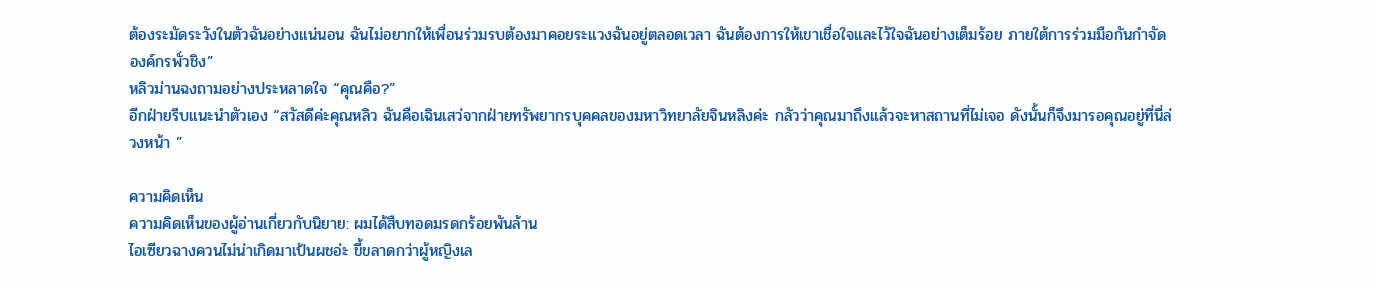ต้องระมัดระวังในตัวฉันอย่างแน่นอน ฉันไม่อยากให้เพื่อนร่วมรบต้องมาคอยระแวงฉันอยู่ตลอดเวลา ฉันต้องการให้เขาเชื่อใจและไว้ใจฉันอย่างเต็มร้อย ภายใต้การร่วมมือกันกำจัดองค์กรพั่วชิง”
หลิวม่านฉงถามอย่างประหลาดใจ “คุณคือ?”
อีกฝ่ายรีบแนะนำตัวเอง “สวัสดีค่ะคุณหลิว ฉันคือเฉินเสว่จากฝ่ายทรัพยากรบุคคลของมหาวิทยาลัยจินหลิงค่ะ กลัวว่าคุณมาถึงแล้วจะหาสถานที่ไม่เจอ ดังนั้นก็จึงมารอคุณอยู่ที่นี่ล่วงหน้า ”

ความคิดเห็น
ความคิดเห็นของผู้อ่านเกี่ยวกับนิยาย: ผมได้สืบทอดมรดกร้อยพันล้าน
ไอเซียวฉางควนไม่น่าเกิดมาเป้นผชอ่ะ ขี้ขลาดกว่าผู้หญิงเล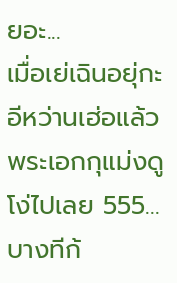ยอะ...
เมื่อเย่เฉินอยุ่กะอีหว่านเฮ่อแล้ว พระเอกกุแม่งดูโง่ไปเลย 555...
บางทีก้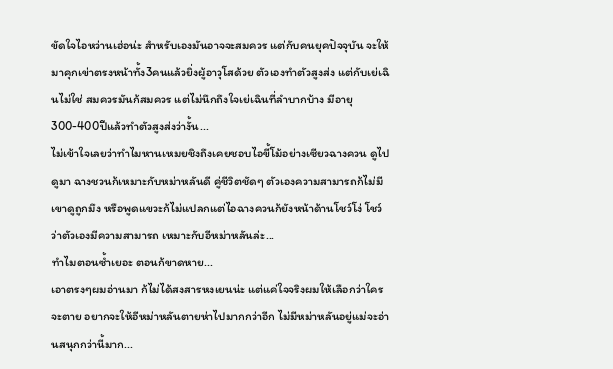ขัดใจไอหว่านเฮ่อน่ะ สำหรับเองมันอาจจะสมควร แต่กับคนยุคปัจจุบัน จะให้มาคุกเข่าตรงหน้าทั้ง3คนแล้วยิ่งผู้อาวุโสด้วย ตัวเองทำตัวสูงส่ง แต่กับเย่เฉินไม่ใช่ สมควรมันก้สมควร แต่ไม่นึกถึงใจเย่เฉินที่ลำบากบ้าง มีอายุ300-400ปีแล้วทำตัวสูงส่งว่างั้น...
ไม่เข้าใจเลยว่าทำไมหานเหมยชิงถึงเคยชอบไอขี้โม้อย่างเซียวฉางควน ดูไปดูมา ฉางชวนก้เหมาะกับหม่าหลันดี คู่ชีวิตชัดๆ ตัวเองความสามารถก้ไม่มี เขาดูถูกมึง หรือพูดแขวะก้ไม่แปลกแต่ไอฉางควนก้ยังหน้าด้านโชว์โง่ โชว์ว่าตัวเองมีความสามารถ เหมาะกับอีหม่าหลันล่ะ...
ทำไมตอนซ้ำเยอะ ตอนก้ขาดหาย...
เอาตรงๆผมอ่านมา ก้ไม่ได้สงสารหงเยนน่ะ แต่แค่ใจจริงผมให้เลือกว่าใครจะตาย อยากจะให้อีหม่าหลันตายห่าไปมากกว่าอีก ไม่มีหม่าหลันอยู่แม่จะอ่านสนุกกว่านี้มาก...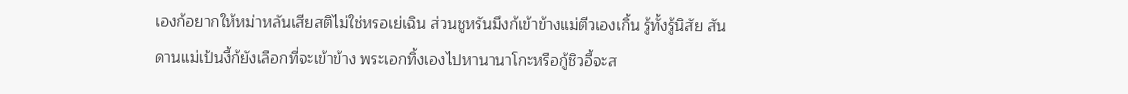เองก้อยากให้หม่าหลันเสียสติไม่ใช่หรอเย่เฉิน ส่วนชูหรันมึงก้เข้าข้างแม่ตีวเองเกิ้น รู้ทั้งรู้นิสัย สันดานแม่เป้นงี้ก้ยังเลือกที่จะเข้าข้าง พระเอกทิ้งเองไปหานานาโกะหรือกู้ชิวอี้จะส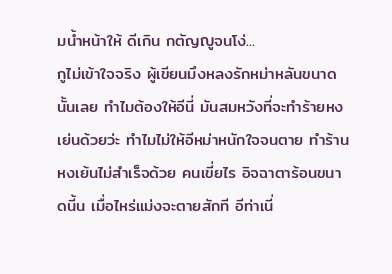มน้ำหน้าให้ ดีเกิน กตัญญูจนโง่...
กูไม่เข้าใจจริง ผู้เขียนมึงหลงรักหม่าหลันขนาดนั้นเลย ทำไมต้องให้อีนี่ มันสมหวังที่จะทำร้ายหงเย่นด้วยว่ะ ทำไมไม่ให้อีหม่าหนักใจจนตาย ทำร้านหงเย้นไม่สำเร็จด้วย คนเขี่ยไร อิจฉาตาร้อนขนาดนี้น เมื่อไหร่แม่งจะตายสักที อีท่าเนี่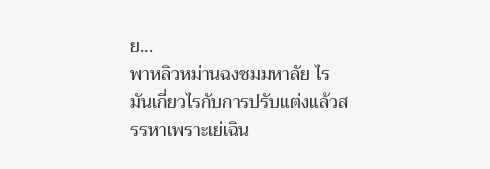ย...
พาหลิวหม่านฉงชมมหาลัย ไรมันเกี่ยวไรกับการปรับแต่งแล้วสรรหาเพราะเย่เฉิน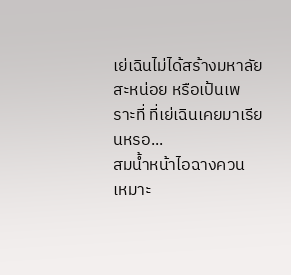เย่เฉินไม่ได้สร้างมหาลัยสะหน่อย หรือเป้นเพราะที่ ที่เย่เฉินเคยมาเรียนหรอ...
สมน้ำหน้าไอฉางควน เหมาะ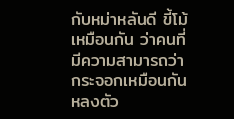กับหม่าหลันดี ขี้โม้เหมือนกัน ว่าคนที่มีความสามารถว่ากระจอกเหมือนกัน หลงตัว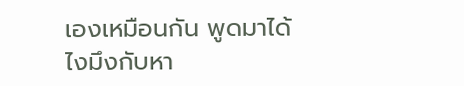เองเหมือนกัน พูดมาได้ไงมึงกับหา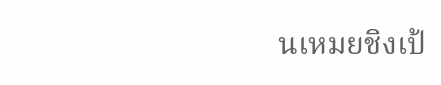นเหมยชิงเป้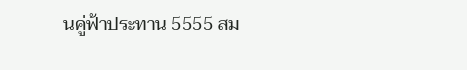นคู่ฟ้าประทาน 5555 สม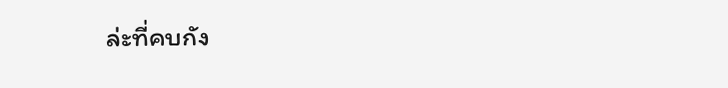ล่ะที่คบกัง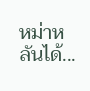หม่าหลันได้...